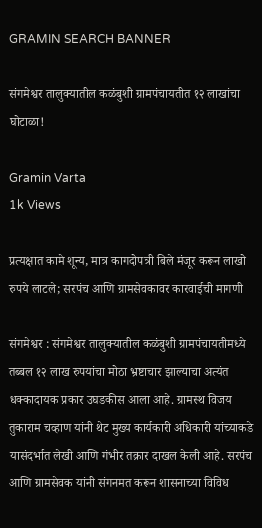GRAMIN SEARCH BANNER

संगमेश्वर तालुक्यातील कळंबुशी ग्रामपंचायतीत १२ लाखांचा घोटाळा!

Gramin Varta
1k Views

प्रत्यक्षात कामे शून्य, मात्र कागदोपत्री बिले मंजूर करून लाखो रुपये लाटले; सरपंच आणि ग्रामसेवकावर कारवाईची मागणी

संगमेश्वर : संगमेश्वर तालुक्यातील कळंबुशी ग्रामपंचायतीमध्ये तब्बल १२ लाख रुपयांचा मोठा भ्रष्टाचार झाल्याचा अत्यंत धक्कादायक प्रकार उघडकीस आला आहे. ग्रामस्थ विजय तुकाराम चव्हाण यांनी थेट मुख्य कार्यकारी अधिकारी यांच्याकडे यासंदर्भात लेखी आणि गंभीर तक्रार दाखल केली आहे. सरपंच आणि ग्रामसेवक यांनी संगनमत करून शासनाच्या विविध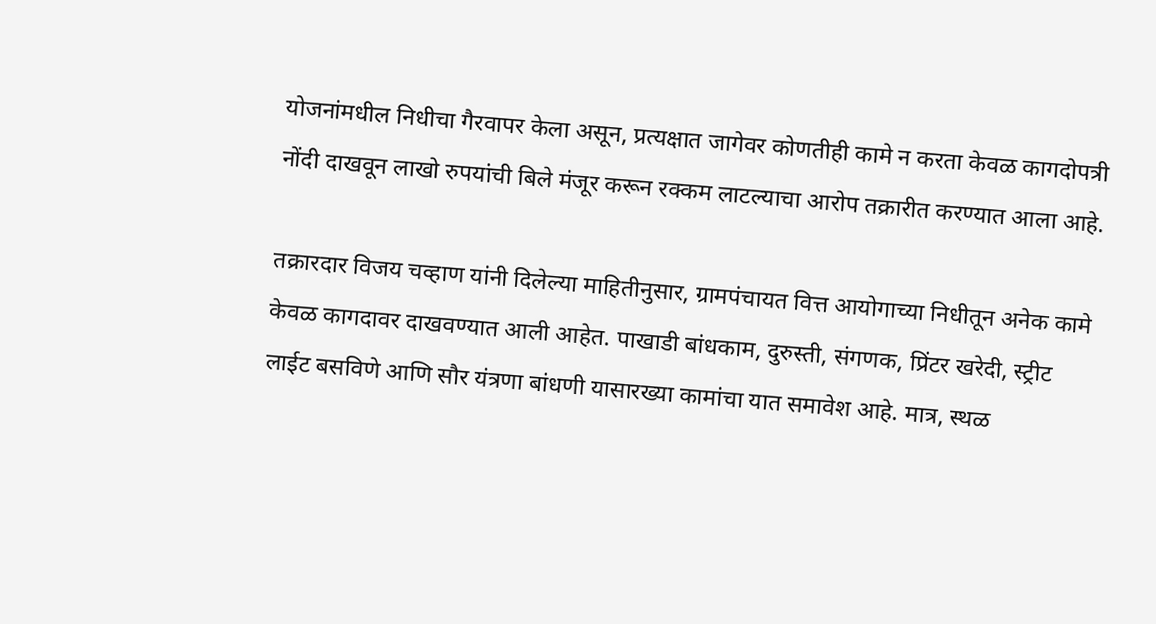योजनांमधील निधीचा गैरवापर केला असून, प्रत्यक्षात जागेवर कोणतीही कामे न करता केवळ कागदोपत्री नोंदी दाखवून लाखो रुपयांची बिले मंजूर करून रक्कम लाटल्याचा आरोप तक्रारीत करण्यात आला आहे.

तक्रारदार विजय चव्हाण यांनी दिलेल्या माहितीनुसार, ग्रामपंचायत वित्त आयोगाच्या निधीतून अनेक कामे केवळ कागदावर दाखवण्यात आली आहेत. पाखाडी बांधकाम, दुरुस्ती, संगणक, प्रिंटर खरेदी, स्ट्रीट लाईट बसविणे आणि सौर यंत्रणा बांधणी यासारख्या कामांचा यात समावेश आहे. मात्र, स्थळ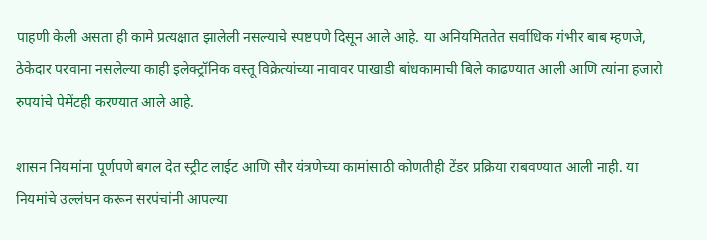पाहणी केली असता ही कामे प्रत्यक्षात झालेली नसल्याचे स्पष्टपणे दिसून आले आहे. या अनियमिततेत सर्वाधिक गंभीर बाब म्हणजे, ठेकेदार परवाना नसलेल्या काही इलेक्ट्रॉनिक वस्तू विक्रेत्यांच्या नावावर पाखाडी बांधकामाची बिले काढण्यात आली आणि त्यांना हजारो रुपयांचे पेमेंटही करण्यात आले आहे.

शासन नियमांना पूर्णपणे बगल देत स्ट्रीट लाईट आणि सौर यंत्रणेच्या कामांसाठी कोणतीही टेंडर प्रक्रिया राबवण्यात आली नाही. या नियमांचे उल्लंघन करून सरपंचांनी आपल्या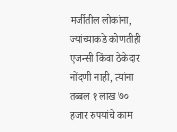मर्जीतील लोकांना, ज्यांच्याकडे कोणतीही एजन्सी किंवा ठेकेदार नोंदणी नाही, त्यांना तब्बल १ लाख ७० हजार रुपयांचे काम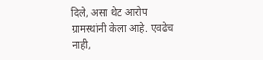दिले, असा थेट आरोप ग्रामस्थांनी केला आहे. एवढेच नाही,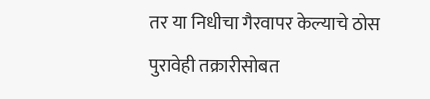तर या निधीचा गैरवापर केल्याचे ठोस पुरावेही तक्रारीसोबत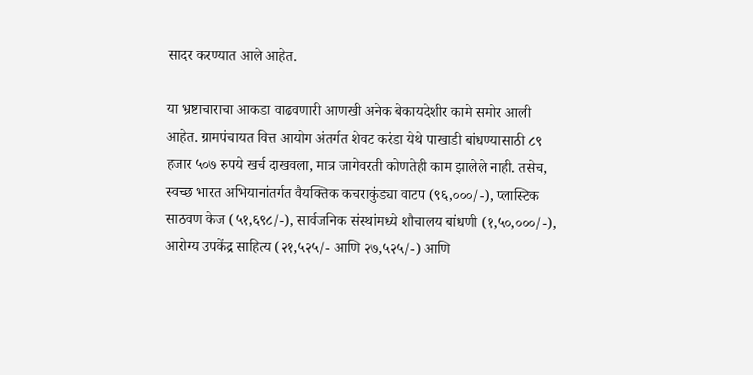सादर करण्यात आले आहेत.

या भ्रष्टाचाराचा आकडा वाढवणारी आणखी अनेक बेकायदेशीर कामे समोर आली आहेत. ग्रामपंचायत वित्त आयोग अंतर्गत शेवट करंडा येथे पाखाडी बांधण्यासाठी ८९ हजार ५०७ रुपये खर्च दाखवला, मात्र जागेवरती कोणतेही काम झालेले नाही. तसेच, स्वच्छ भारत अभियानांतर्गत वैयक्तिक कचराकुंड्या वाटप (९६,०००/-), प्लास्टिक साठवण केज (५१,६९८/-), सार्वजनिक संस्थांमध्ये शौचालय बांधणी (१,५०,०००/-), आरोग्य उपकेंद्र साहित्य (२१,५२५/- आणि २७,५२५/-) आणि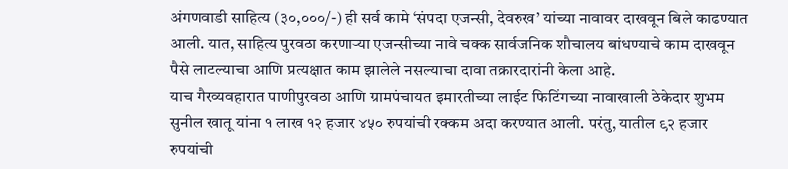अंगणवाडी साहित्य (३०,०००/-) ही सर्व कामे ‘संपदा एजन्सी, देवरुख’ यांच्या नावावर दाखवून बिले काढण्यात आली. यात, साहित्य पुरवठा करणाऱ्या एजन्सीच्या नावे चक्क सार्वजनिक शौचालय बांधण्याचे काम दाखवून पैसे लाटल्याचा आणि प्रत्यक्षात काम झालेले नसल्याचा दावा तक्रारदारांनी केला आहे.
याच गैरव्यवहारात पाणीपुरवठा आणि ग्रामपंचायत इमारतीच्या लाईट फिटिंगच्या नावाखाली ठेकेदार शुभम सुनील खातू यांना १ लाख १२ हजार ४५० रुपयांची रक्कम अदा करण्यात आली. परंतु, यातील ९२ हजार रुपयांची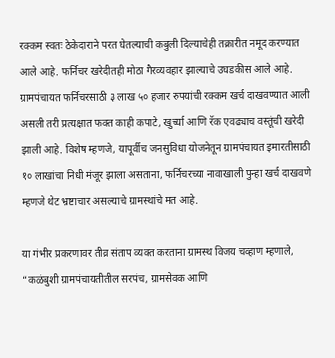रक्कम स्वतः ठेकेदाराने परत घेतल्याची कबुली दिल्याचेही तक्रारीत नमूद करण्यात आले आहे. फर्निचर खरेदीतही मोठा गैरव्यवहार झाल्याचे उघडकीस आले आहे. ग्रामपंचायत फर्निचरसाठी ३ लाख ५० हजार रुपयांची रक्कम खर्च दाखवण्यात आली असली तरी प्रत्यक्षात फक्त काही कपाटे, खुर्च्या आणि रॅक एवढ्याच वस्तूंची खरेदी झाली आहे. विशेष म्हणजे, यापूर्वीच जनसुविधा योजनेतून ग्रामपंचायत इमारतीसाठी १० लाखांचा निधी मंजूर झाला असताना, फर्निचरच्या नावाखाली पुन्हा खर्च दाखवणे म्हणजे थेट भ्रष्टाचार असल्याचे ग्रामस्थांचे मत आहे.

या गंभीर प्रकरणावर तीव्र संताप व्यक्त करताना ग्रामस्थ विजय चव्हाण म्हणाले, “कळंबुशी ग्रामपंचायतीतील सरपंच, ग्रामसेवक आणि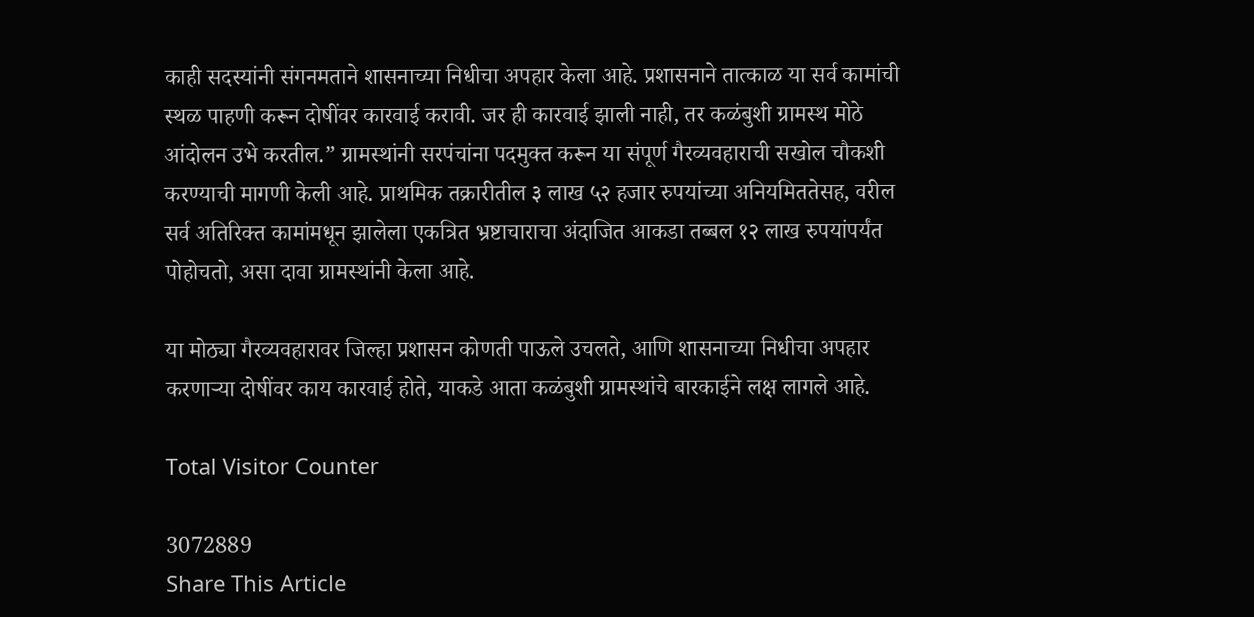काही सदस्यांनी संगनमताने शासनाच्या निधीचा अपहार केला आहे. प्रशासनाने तात्काळ या सर्व कामांची स्थळ पाहणी करून दोषींवर कारवाई करावी. जर ही कारवाई झाली नाही, तर कळंबुशी ग्रामस्थ मोठे आंदोलन उभे करतील.” ग्रामस्थांनी सरपंचांना पदमुक्त करून या संपूर्ण गैरव्यवहाराची सखोल चौकशी करण्याची मागणी केली आहे. प्राथमिक तक्रारीतील ३ लाख ५२ हजार रुपयांच्या अनियमिततेसह, वरील सर्व अतिरिक्त कामांमधून झालेला एकत्रित भ्रष्टाचाराचा अंदाजित आकडा तब्बल १२ लाख रुपयांपर्यंत पोहोचतो, असा दावा ग्रामस्थांनी केला आहे.

या मोठ्या गैरव्यवहारावर जिल्हा प्रशासन कोणती पाऊले उचलते, आणि शासनाच्या निधीचा अपहार करणाऱ्या दोषींवर काय कारवाई होते, याकडे आता कळंबुशी ग्रामस्थांचे बारकाईने लक्ष लागले आहे.

Total Visitor Counter

3072889
Share This Article